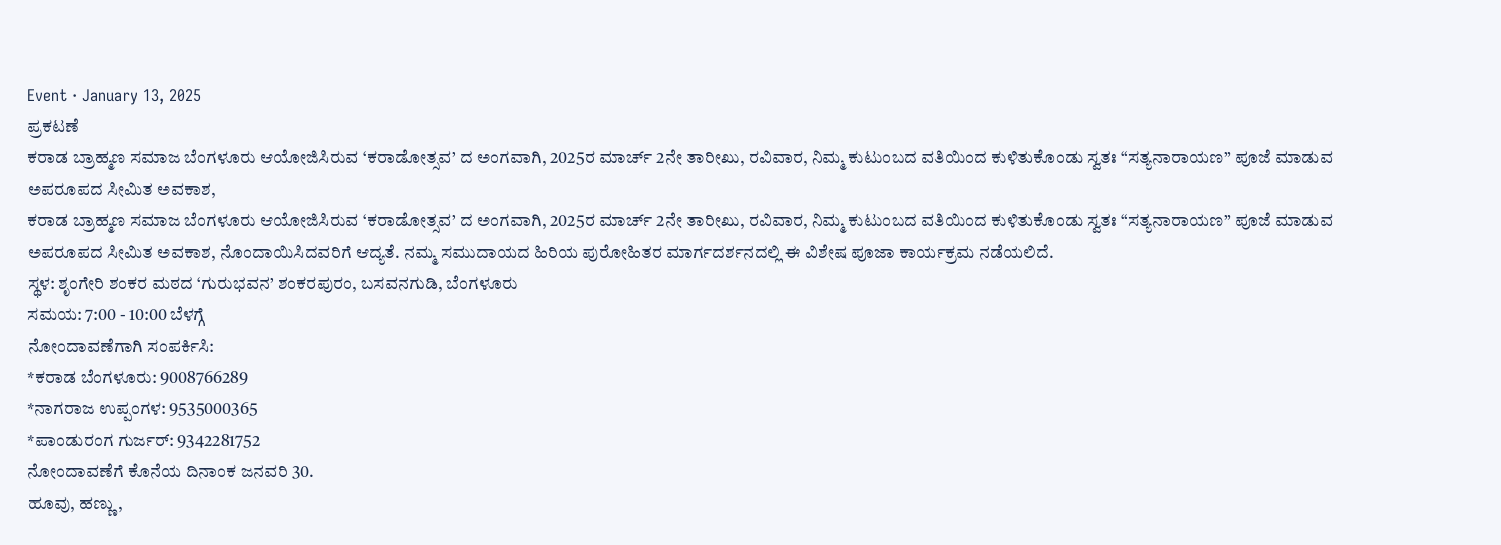Event · January 13, 2025
ಪ್ರಕಟಣೆ
ಕರಾಡ ಬ್ರಾಹ್ಮಣ ಸಮಾಜ ಬೆಂಗಳೂರು ಆಯೋಜಿಸಿರುವ ‘ಕರಾಡೋತ್ಸವ’ ದ ಅಂಗವಾಗಿ, 2025ರ ಮಾರ್ಚ್ 2ನೇ ತಾರೀಖು, ರವಿವಾರ, ನಿಮ್ಮ ಕುಟುಂಬದ ವತಿಯಿಂದ ಕುಳಿತುಕೊಂಡು ಸ್ವತಃ “ಸತ್ಯನಾರಾಯಣ” ಪೂಜೆ ಮಾಡುವ ಅಪರೂಪದ ಸೀಮಿತ ಅವಕಾಶ,
ಕರಾಡ ಬ್ರಾಹ್ಮಣ ಸಮಾಜ ಬೆಂಗಳೂರು ಆಯೋಜಿಸಿರುವ ‘ಕರಾಡೋತ್ಸವ’ ದ ಅಂಗವಾಗಿ, 2025ರ ಮಾರ್ಚ್ 2ನೇ ತಾರೀಖು, ರವಿವಾರ, ನಿಮ್ಮ ಕುಟುಂಬದ ವತಿಯಿಂದ ಕುಳಿತುಕೊಂಡು ಸ್ವತಃ “ಸತ್ಯನಾರಾಯಣ” ಪೂಜೆ ಮಾಡುವ ಅಪರೂಪದ ಸೀಮಿತ ಅವಕಾಶ, ನೊಂದಾಯಿಸಿದವರಿಗೆ ಆದ್ಯತೆ. ನಮ್ಮ ಸಮುದಾಯದ ಹಿರಿಯ ಪುರೋಹಿತರ ಮಾರ್ಗದರ್ಶನದಲ್ಲಿ ಈ ವಿಶೇಷ ಪೂಜಾ ಕಾರ್ಯಕ್ರಮ ನಡೆಯಲಿದೆ.
ಸ್ಥಳ: ಶೃಂಗೇರಿ ಶಂಕರ ಮಠದ ‘ಗುರುಭವನ’ ಶಂಕರಪುರಂ, ಬಸವನಗುಡಿ, ಬೆಂಗಳೂರು
ಸಮಯ: 7:00 - 10:00 ಬೆಳಗ್ಗೆ
ನೋಂದಾವಣೆಗಾಗಿ ಸಂಪರ್ಕಿಸಿ:
*ಕರಾಡ ಬೆಂಗಳೂರು: 9008766289
*ನಾಗರಾಜ ಉಪ್ಪಂಗಳ: 9535000365
*ಪಾಂಡುರಂಗ ಗುರ್ಜರ್: 9342281752
ನೋಂದಾವಣೆಗೆ ಕೊನೆಯ ದಿನಾಂಕ ಜನವರಿ 30.
ಹೂವು, ಹಣ್ಣು,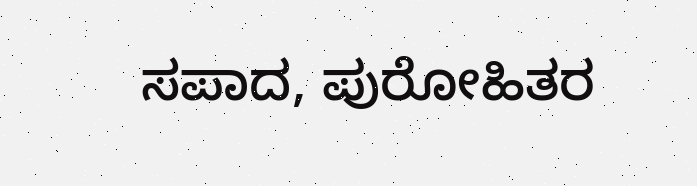ಸಪಾದ, ಪುರೋಹಿತರ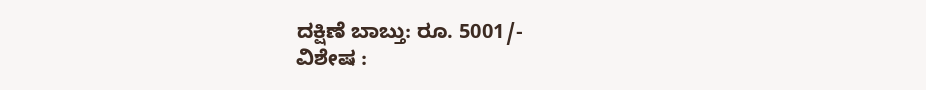ದಕ್ಷಿಣೆ ಬಾಬ್ತು: ರೂ. 5001/-
ವಿಶೇಷ :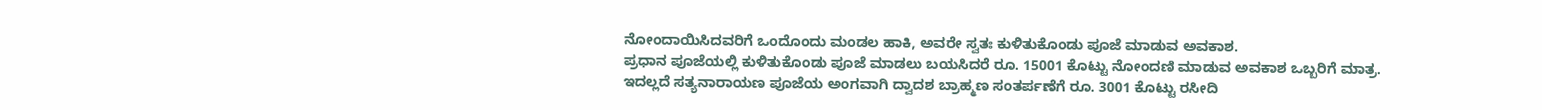ನೋಂದಾಯಿಸಿದವರಿಗೆ ಒಂದೊಂದು ಮಂಡಲ ಹಾಕಿ, ಅವರೇ ಸ್ವತಃ ಕುಳಿತುಕೊಂಡು ಪೂಜೆ ಮಾಡುವ ಅವಕಾಶ.
ಪ್ರಧಾನ ಪೂಜೆಯಲ್ಲಿ ಕುಳಿತುಕೊಂಡು ಪೂಜೆ ಮಾಡಲು ಬಯಸಿದರೆ ರೂ. 15001 ಕೊಟ್ಟು ನೋಂದಣಿ ಮಾಡುವ ಅವಕಾಶ ಒಬ್ಬರಿಗೆ ಮಾತ್ರ.
ಇದಲ್ಲದೆ ಸತ್ಯನಾರಾಯಣ ಪೂಜೆಯ ಅಂಗವಾಗಿ ದ್ವಾದಶ ಬ್ರಾಹ್ಮಣ ಸಂತರ್ಪಣೆಗೆ ರೂ. 3001 ಕೊಟ್ಟು ರಸೀದಿ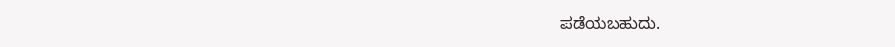ಪಡೆಯಬಹುದು.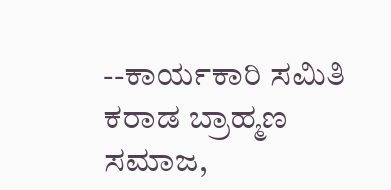--ಕಾರ್ಯಕಾರಿ ಸಮಿತಿ
ಕರಾಡ ಬ್ರಾಹ್ಮಣ ಸಮಾಜ,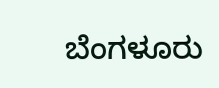ಬೆಂಗಳೂರು